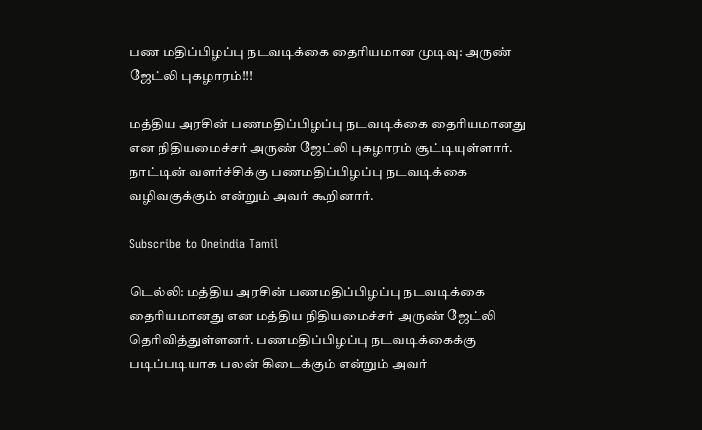பண மதிப்பிழப்பு நடவடிக்கை தைரியமான முடிவு: அருண் ஜேட்லி புகழாரம்!!!

மத்திய அரசின் பணமதிப்பிழப்பு நடவடிக்கை தைரியமானது என நிதியமைச்சர் அருண் ஜேட்லி புகழாரம் சூட்டியுள்ளார். நாட்டின் வளர்ச்சிக்கு பணமதிப்பிழப்பு நடவடிக்கை வழிவகுக்கும் என்றும் அவர் கூறினார்.

Subscribe to Oneindia Tamil

டெல்லி: மத்திய அரசின் பணமதிப்பிழப்பு நடவடிக்கை தைரியமானது என மத்திய நிதியமைச்சர் அருண் ஜேட்லி தெரிவித்துள்ளனர். பணமதிப்பிழப்பு நடவடிக்கைக்கு படிப்படியாக பலன் கிடைக்கும் என்றும் அவர்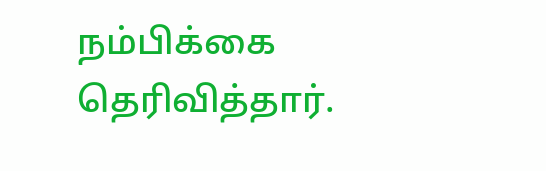நம்பிக்கை தெரிவித்தார்.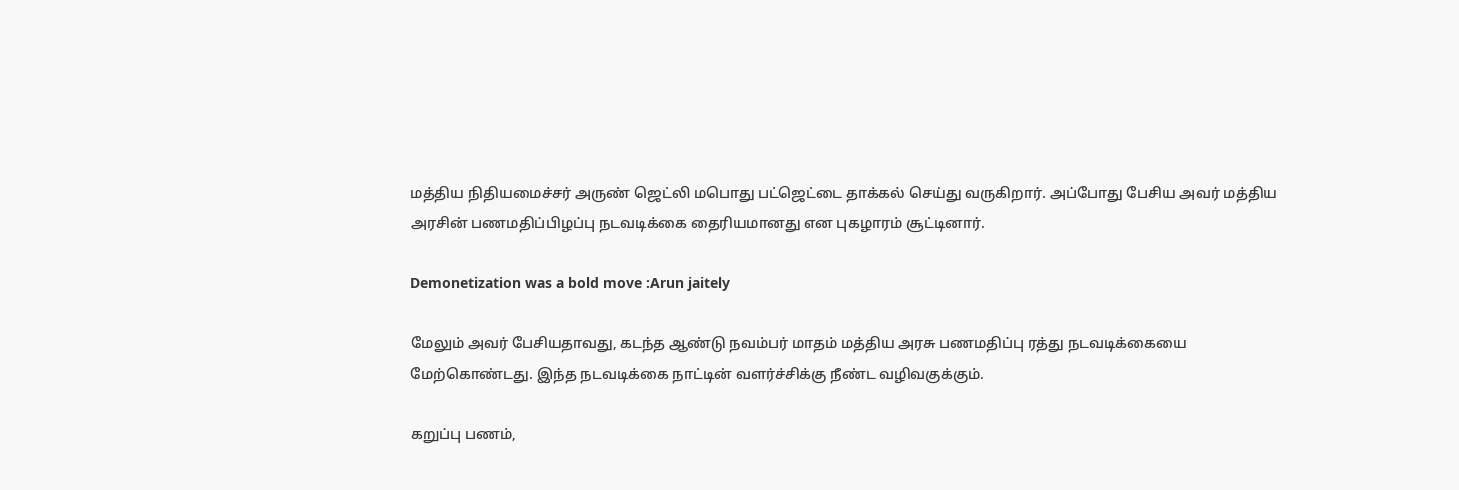மத்திய நிதியமைச்சர் அருண் ஜெட்லி மபொது பட்ஜெட்டை தாக்கல் செய்து வருகிறார். அப்போது பேசிய அவர் மத்திய அரசின் பணமதிப்பிழப்பு நடவடிக்கை தைரியமானது என புகழாரம் சூட்டினார்.

Demonetization was a bold move :Arun jaitely

மேலும் அவர் பேசியதாவது, கடந்த ஆண்டு நவம்பர் மாதம் மத்திய அரசு பணமதிப்பு ரத்து நடவடிக்கையை மேற்கொண்டது. இந்த நடவடிக்கை நாட்டின் வளர்ச்சிக்கு நீண்ட வழிவகுக்கும்.

கறுப்பு பணம்,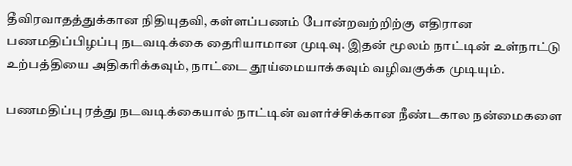தீவிரவாதத்துக்கான நிதியுதவி, கள்ளப்பணம் போன்றவற்றிற்கு எதிரான பணமதிப்பிழப்பு நடவடிக்கை தைரியாமான முடிவு. இதன் மூலம் நாட்டின் உள்நாட்டு உற்பத்தியை அதிகரிக்கவும், நாட்டை தூய்மையாக்கவும் வழிவகுக்க முடியும்.

பணமதிப்பு ரத்து நடவடிக்கையால் நாட்டின் வளர்ச்சிக்கான நீண்டகால நன்மைகளை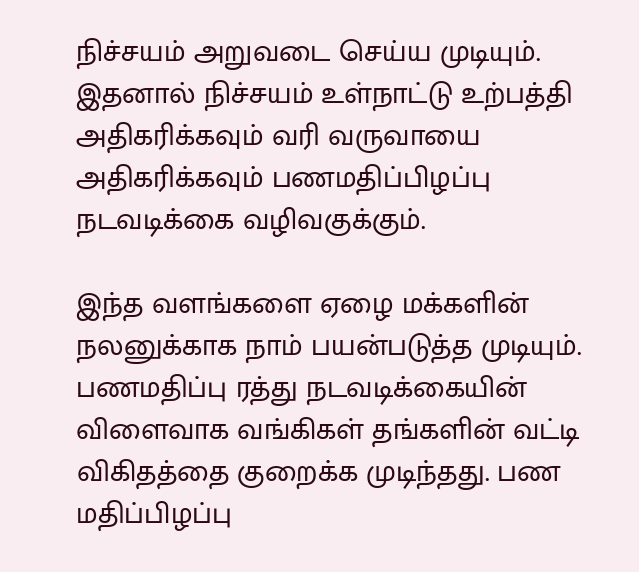நிச்சயம் அறுவடை செய்ய முடியும். இதனால் நிச்சயம் உள்நாட்டு உற்பத்தி அதிகரிக்கவும் வரி வருவாயை அதிகரிக்கவும் பணமதிப்பிழப்பு நடவடிக்கை வழிவகுக்கும்.

இந்த வளங்களை ஏழை மக்களின் நலனுக்காக நாம் பயன்படுத்த முடியும். பணமதிப்பு ரத்து நடவடிக்கையின் விளைவாக வங்கிகள் தங்களின் வட்டி விகிதத்தை குறைக்க முடிந்தது. பண மதிப்பிழப்பு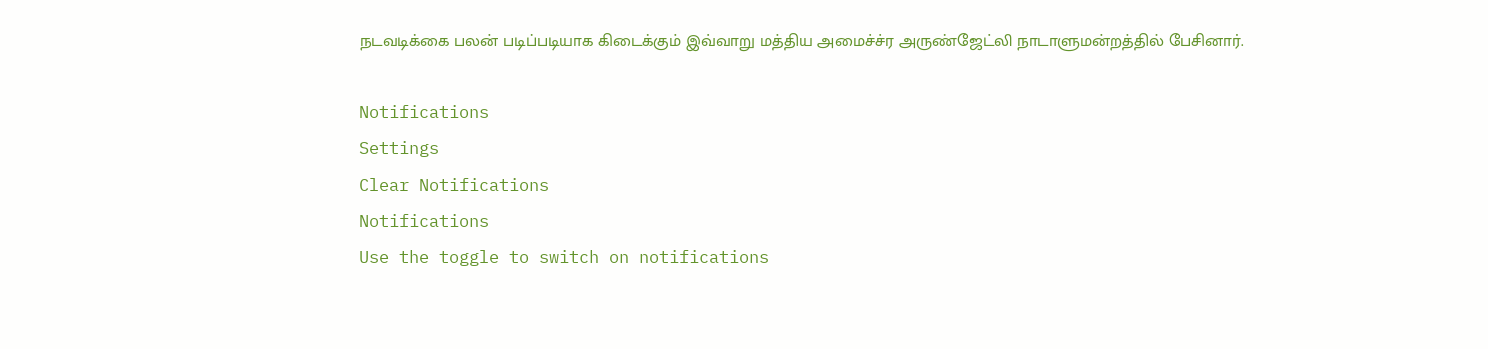நடவடிக்கை பலன் படிப்படியாக கிடைக்கும் இவ்வாறு மத்திய அமைச்ச்ர அருண்ஜேட்லி நாடாளுமன்றத்தில் பேசினார்.

Notifications
Settings
Clear Notifications
Notifications
Use the toggle to switch on notifications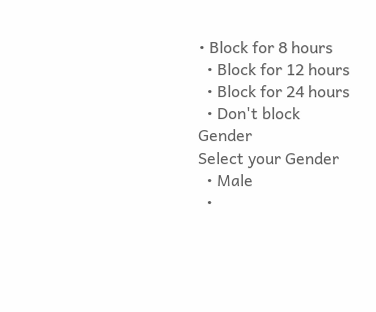• Block for 8 hours
  • Block for 12 hours
  • Block for 24 hours
  • Don't block
Gender
Select your Gender
  • Male
  •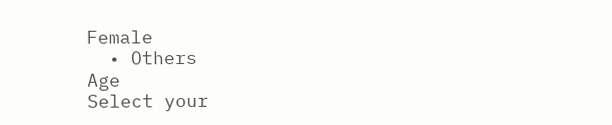Female
  • Others
Age
Select your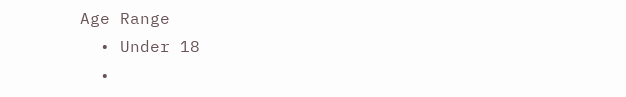Age Range
  • Under 18
  •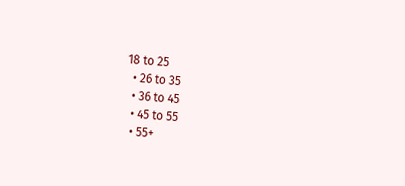18 to 25
  • 26 to 35
  • 36 to 45
  • 45 to 55
  • 55+